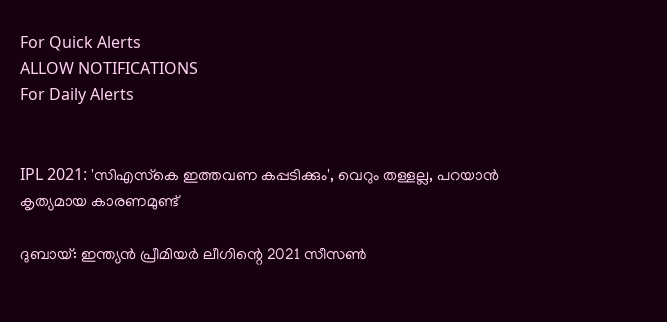For Quick Alerts
ALLOW NOTIFICATIONS
For Daily Alerts


IPL 2021: 'സിഎസ്‌കെ ഇത്തവണ കപ്പടിക്കും', വെറും തള്ളല്ല, പറയാന്‍ കൃത്യമായ കാരണമുണ്ട്

ദുബായ്: ഇന്ത്യന്‍ പ്രീമിയര്‍ ലീഗിന്റെ 2021 സീസണ്‍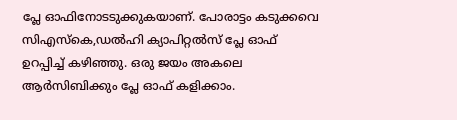പ്ലേ ഓഫിനോടടുക്കുകയാണ്. പോരാട്ടം കടുക്കവെ സിഎസ്‌കെ,ഡല്‍ഹി ക്യാപിറ്റല്‍സ് പ്ലേ ഓഫ് ഉറപ്പിച്ച് കഴിഞ്ഞു. ഒരു ജയം അകലെ ആര്‍സിബിക്കും പ്ലേ ഓഫ് കളിക്കാം.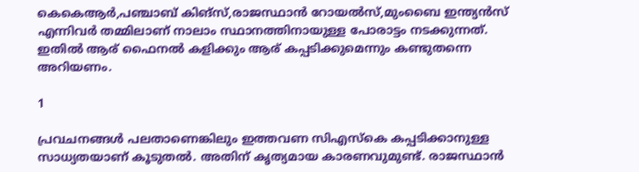കെകെആര്‍,പഞ്ചാബ് കിങ്‌സ്,രാജസ്ഥാന്‍ റോയല്‍സ്,മുംബൈ ഇന്ത്യന്‍സ് എന്നിവര്‍ തമ്മിലാണ് നാലാം സ്ഥാനത്തിനായുള്ള പോരാട്ടം നടക്കുന്നത്. ഇതില്‍ ആര് ഫൈനല്‍ കളിക്കും ആര് കപ്പടിക്കുമെന്നും കണ്ടുതന്നെ അറിയണം.

1

പ്രവചനങ്ങള്‍ പലതാണെങ്കിലും ഇത്തവണ സിഎസ്‌കെ കപ്പടിക്കാനുള്ള സാധ്യതയാണ് കൂടുതല്‍. അതിന് കൃത്യമായ കാരണവുമുണ്ട്. രാജസ്ഥാന്‍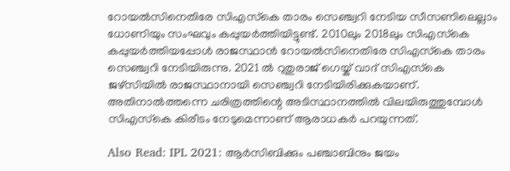റോയല്‍സിനെതിരേ സിഎസ്‌കെ താരം സെഞ്ച്വറി നേടിയ സീസണിലെല്ലാം ധോണിയും സംഘവും കപ്പുയര്‍ത്തിയിട്ടുണ്ട്. 2010ലും 2018ലും സിഎസ്‌കെ കപ്പുയര്‍ത്തിയപ്പോള്‍ രാജസ്ഥാന്‍ റോയല്‍സിനെതിരേ സിഎസ്‌കെ താരം സെഞ്ച്വറി നേടിയിരുന്നു. 2021 ല്‍ റുതുരാജ് ഗെയ്ക് വാദ് സിഎസ്‌കെ ജഴ്‌സിയില്‍ രാജസ്ഥാനായി സെഞ്ച്വറി നേടിയിരിക്കുകയാണ്. അതിനാല്‍ത്തന്നെ ചരിത്രത്തിന്റെ അടിസ്ഥാനത്തില്‍ വിലയിരുത്തുമ്പോള്‍ സിഎസ്‌കെ കിരീടം നേടുമെന്നാണ് ആരാധകര്‍ പറയുന്നത്.

Also Read: IPL 2021: ആര്‍സിബിക്കും പഞ്ചാബിനും ജയം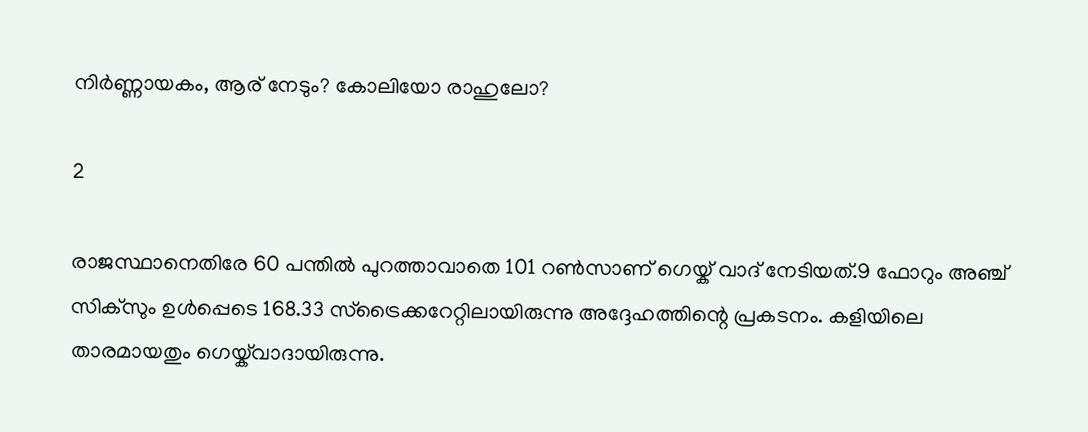നിര്‍ണ്ണായകം, ആര് നേടും? കോലിയോ രാഹുലോ?

2

രാജസ്ഥാനെതിരേ 60 പന്തില്‍ പുറത്താവാതെ 101 റണ്‍സാണ് ഗെയ്ക് വാദ് നേടിയത്.9 ഫോറും അഞ്ച് സിക്‌സും ഉള്‍പ്പെടെ 168.33 സ്‌ട്രൈക്കറേറ്റിലായിരുന്നു അദ്ദേഹത്തിന്റെ പ്രകടനം. കളിയിലെ താരമായതും ഗെയ്ക്‌വാദായിരുന്നു.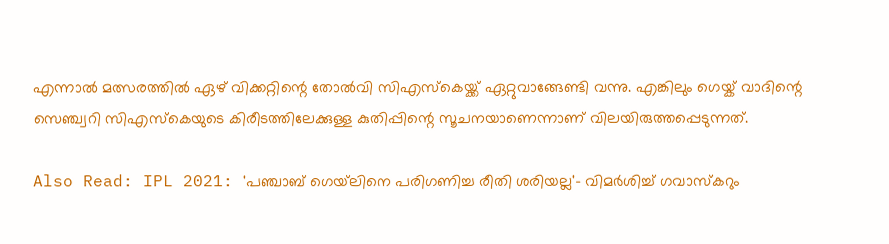എന്നാല്‍ മത്സരത്തില്‍ ഏഴ് വിക്കറ്റിന്റെ തോല്‍വി സിഎസ്‌കെയ്ക്ക് ഏറ്റുവാങ്ങേണ്ടി വന്നു. എങ്കിലും ഗെയ്ക് വാദിന്റെ സെഞ്ച്വറി സിഎസ്‌കെയുടെ കിരീടത്തിലേക്കുള്ള കുതിപ്പിന്റെ സൂചനയാണെന്നാണ് വിലയിരുത്തപ്പെടുന്നത്.

Also Read: IPL 2021: 'പഞ്ചാബ് ഗെയ്‌ലിനെ പരിഗണിച്ച രീതി ശരിയല്ല'- വിമര്‍ശിച്ച് ഗവാസ്‌കറും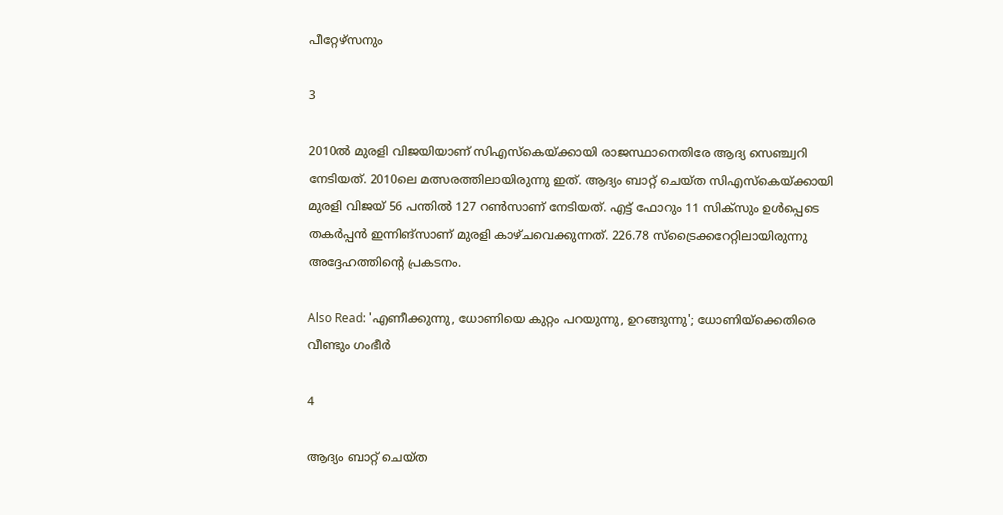പീറ്റേഴ്‌സനും

3

2010ല്‍ മുരളി വിജയിയാണ് സിഎസ്‌കെയ്ക്കായി രാജസ്ഥാനെതിരേ ആദ്യ സെഞ്ച്വറി നേടിയത്. 2010ലെ മത്സരത്തിലായിരുന്നു ഇത്. ആദ്യം ബാറ്റ് ചെയ്ത സിഎസ്‌കെയ്ക്കായി മുരളി വിജയ് 56 പന്തില്‍ 127 റണ്‍സാണ് നേടിയത്. എട്ട് ഫോറും 11 സിക്‌സും ഉള്‍പ്പെടെ തകര്‍പ്പന്‍ ഇന്നിങ്‌സാണ് മുരളി കാഴ്ചവെക്കുന്നത്. 226.78 സ്‌ട്രൈക്കറേറ്റിലായിരുന്നു അദ്ദേഹത്തിന്റെ പ്രകടനം.

Also Read: 'എണീക്കുന്നു, ധോണിയെ കുറ്റം പറയുന്നു, ഉറങ്ങുന്നു'; ധോണിയ്‌ക്കെതിരെ വീണ്ടും ഗംഭീര്‍

4

ആദ്യം ബാറ്റ് ചെയ്ത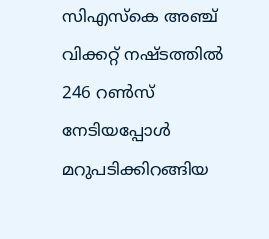സിഎസ്‌കെ അഞ്ച് വിക്കറ്റ് നഷ്ടത്തില്‍ 246 റണ്‍സ് നേടിയപ്പോള്‍ മറുപടിക്കിറങ്ങിയ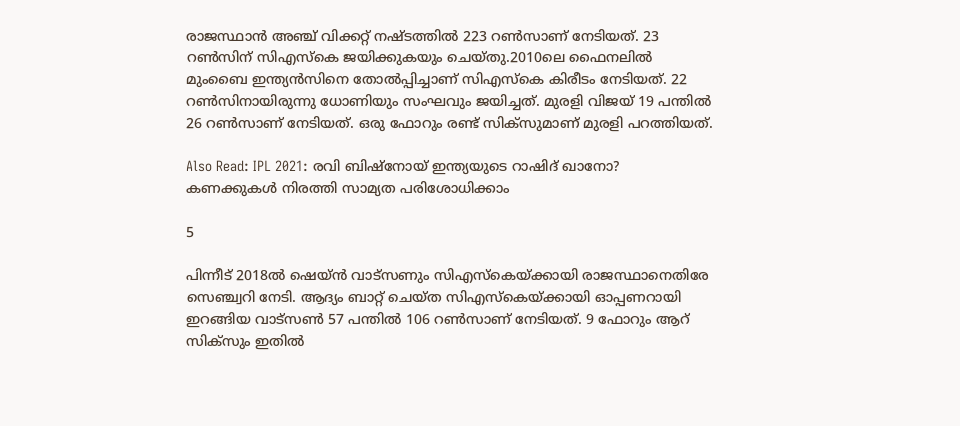രാജസ്ഥാന്‍ അഞ്ച് വിക്കറ്റ് നഷ്ടത്തില്‍ 223 റണ്‍സാണ് നേടിയത്. 23 റണ്‍സിന് സിഎസ്‌കെ ജയിക്കുകയും ചെയ്തു.2010ലെ ഫൈനലില്‍ മുംബൈ ഇന്ത്യന്‍സിനെ തോല്‍പ്പിച്ചാണ് സിഎസ്‌കെ കിരീടം നേടിയത്. 22 റണ്‍സിനായിരുന്നു ധോണിയും സംഘവും ജയിച്ചത്. മുരളി വിജയ് 19 പന്തില്‍ 26 റണ്‍സാണ് നേടിയത്. ഒരു ഫോറും രണ്ട് സിക്‌സുമാണ് മുരളി പറത്തിയത്.

Also Read: IPL 2021: രവി ബിഷ്‌നോയ് ഇന്ത്യയുടെ റാഷിദ് ഖാനോ? കണക്കുകള്‍ നിരത്തി സാമ്യത പരിശോധിക്കാം

5

പിന്നീട് 2018ല്‍ ഷെയ്ന്‍ വാട്‌സണും സിഎസ്‌കെയ്ക്കായി രാജസ്ഥാനെതിരേ സെഞ്ച്വറി നേടി. ആദ്യം ബാറ്റ് ചെയ്ത സിഎസ്‌കെയ്ക്കായി ഓപ്പണറായി ഇറങ്ങിയ വാട്‌സണ്‍ 57 പന്തില്‍ 106 റണ്‍സാണ് നേടിയത്. 9 ഫോറും ആറ് സിക്‌സും ഇതില്‍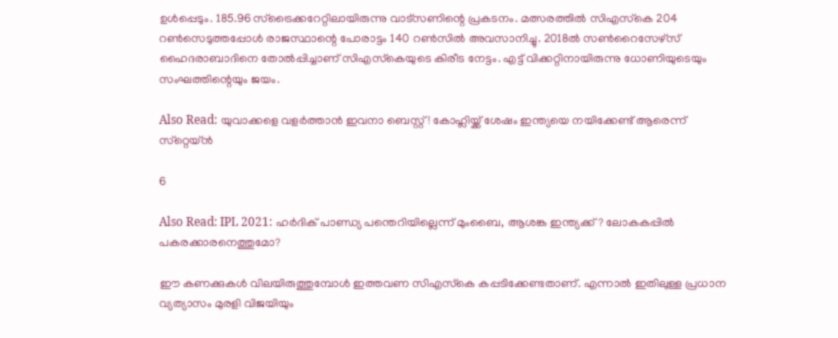ഉള്‍പ്പെടും. 185.96 സ്‌ട്രൈക്കറേറ്റിലായിരുന്നു വാട്‌സണിന്റെ പ്രകടനം. മത്സരത്തില്‍ സിഎസ്‌കെ 204 റണ്‍സെടുത്തപ്പോള്‍ രാജസ്ഥാന്റെ പോരാട്ടം 140 റണ്‍സില്‍ അവസാനിച്ചു. 2018ല്‍ സണ്‍റൈസേഴ്‌സ് ഹൈദരാബാദിനെ തോല്‍പ്പിച്ചാണ് സിഎസ്‌കെയുടെ കിരീട നേട്ടം. എട്ട് വിക്കറ്റിനായിരുന്നു ധോണിയുടെയും സംഘത്തിന്റെയും ജയം.

Also Read: യുവാക്കളെ വളര്‍ത്താന്‍ ഇവനാ ബെസ്റ്റ്! കോഹ്ലിയ്ക്ക് ശേഷം ഇന്ത്യയെ നയിക്കേണ്ട് ആരെന്ന് സ്‌റ്റെയ്ന്‍

6

Also Read: IPL 2021: ഹര്‍ദിക് പാണ്ഡ്യ പന്തെറിയില്ലെന്ന് മുംബൈ, ആശങ്ക ഇന്ത്യക്ക്? ലോകകപ്പില്‍ പകരക്കാരനെത്തുമോ?

ഈ കണക്കുകള്‍ വിലയിരുത്തുമ്പോള്‍ ഇത്തവണ സിഎസ്‌കെ കപ്പടിക്കേണ്ടതാണ്. എന്നാല്‍ ഇതിലുള്ള പ്രധാന വ്യത്യാസം മുരളി വിജയിയും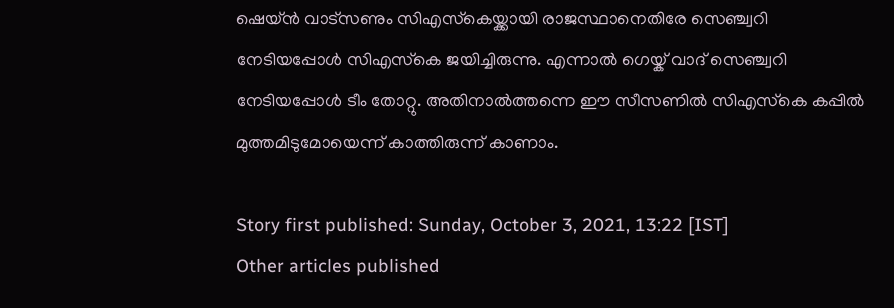ഷെയ്ന്‍ വാട്‌സണും സിഎസ്‌കെയ്ക്കായി രാജസ്ഥാനെതിരേ സെഞ്ച്വറി നേടിയപ്പോള്‍ സിഎസ്‌കെ ജയിച്ചിരുന്നു. എന്നാല്‍ ഗെയ്ക് വാദ് സെഞ്ച്വറി നേടിയപ്പോള്‍ ടീം തോറ്റു. അതിനാല്‍ത്തന്നെ ഈ സീസണില്‍ സിഎസ്‌കെ കപ്പില്‍ മുത്തമിടുമോയെന്ന് കാത്തിരുന്ന് കാണാം.

Story first published: Sunday, October 3, 2021, 13:22 [IST]
Other articles published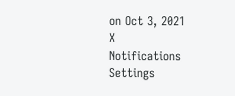on Oct 3, 2021
X
Notifications
Settings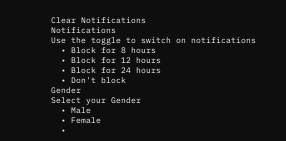Clear Notifications
Notifications
Use the toggle to switch on notifications
  • Block for 8 hours
  • Block for 12 hours
  • Block for 24 hours
  • Don't block
Gender
Select your Gender
  • Male
  • Female
  •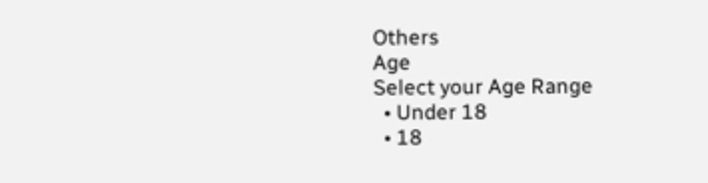Others
Age
Select your Age Range
  • Under 18
  • 18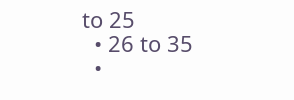to 25
  • 26 to 35
  •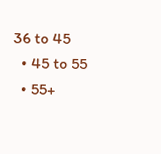36 to 45
  • 45 to 55
  • 55+